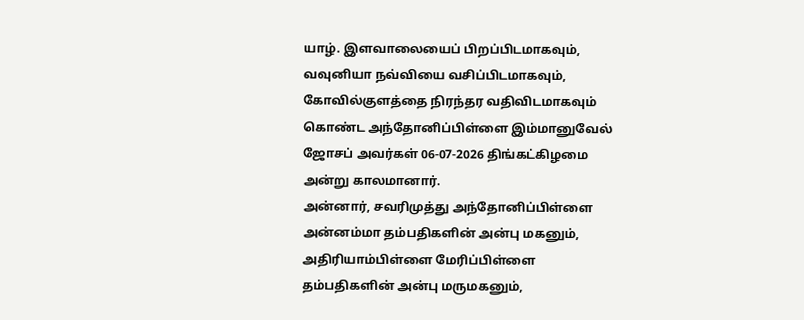யாழ். இளவாலையைப் பிறப்பிடமாகவும், வவுனியா நவ்வியை வசிப்பிடமாகவும், கோவில்குளத்தை நிரந்தர வதிவிடமாகவும் கொண்ட அந்தோனிப்பிள்ளை இம்மானுவேல் ஜோசப் அவர்கள் 06-07-2026 திங்கட்கிழமை அன்று காலமானார்.
அன்னார், சவரிமுத்து அந்தோனிப்பிள்ளை அன்னம்மா தம்பதிகளின் அன்பு மகனும், அதிரியாம்பிள்ளை மேரிப்பிள்ளை தம்பதிகளின் அன்பு மருமகனும்,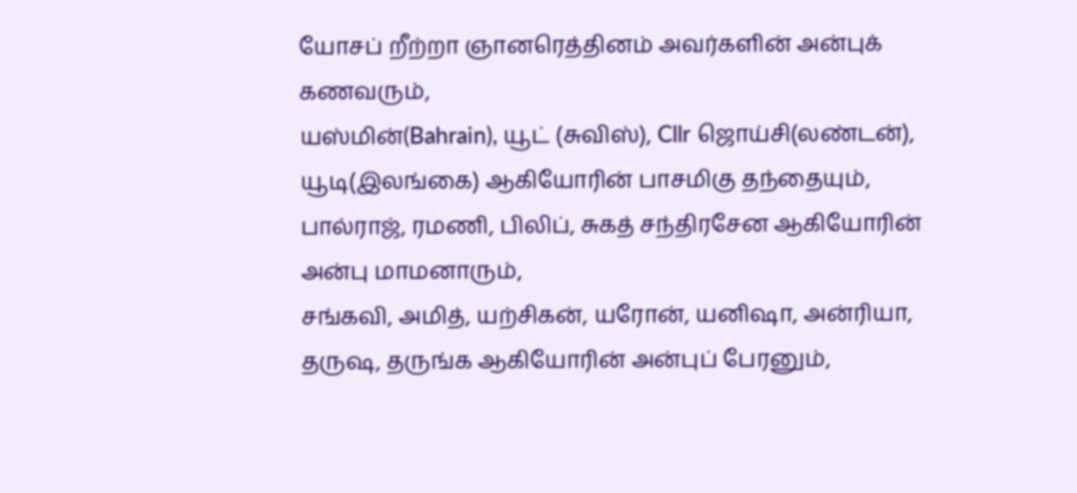யோசப் றீற்றா ஞானரெத்தினம் அவர்களின் அன்புக் கணவரும்,
யஸ்மின்(Bahrain), யூட் (சுவிஸ்), Cllr ஜொய்சி(லண்டன்), யூடி(இலங்கை) ஆகியோரின் பாசமிகு தந்தையும்,
பால்ராஜ், ரமணி, பிலிப், சுகத் சந்திரசேன ஆகியோரின் அன்பு மாமனாரும்,
சங்கவி, அமித், யற்சிகன், யரோன், யனிஷா, அன்ரியா, தருஷ, தருங்க ஆகியோரின் அன்புப் பேரனும்,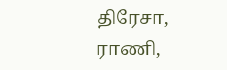திரேசா, ராணி,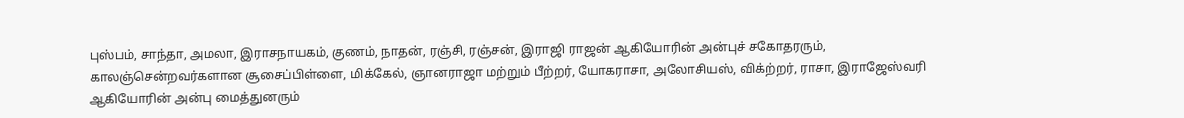புஸ்பம், சாந்தா, அமலா, இராசநாயகம், குணம், நாதன், ரஞ்சி, ரஞ்சன், இராஜி ராஜன் ஆகியோரின் அன்புச் சகோதரரும்,
காலஞ்சென்றவர்களான சூசைப்பிள்ளை, மிக்கேல், ஞானராஜா மற்றும் பீற்றர், யோகராசா, அலோசியஸ், விக்ற்றர், ராசா, இராஜேஸ்வரி ஆகியோரின் அன்பு மைத்துனரும்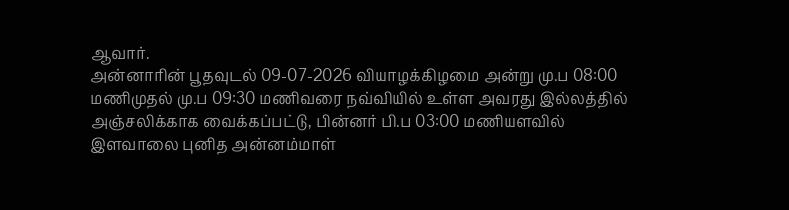ஆவார்.
அன்னாரின் பூதவுடல் 09-07-2026 வியாழக்கிழமை அன்று மு.ப 08:00 மணிமுதல் மு.ப 09:30 மணிவரை நவ்வியில் உள்ள அவரது இல்லத்தில் அஞ்சலிக்காக வைக்கப்பட்டு, பின்னர் பி.ப 03:00 மணியளவில் இளவாலை புனித அன்னம்மாள்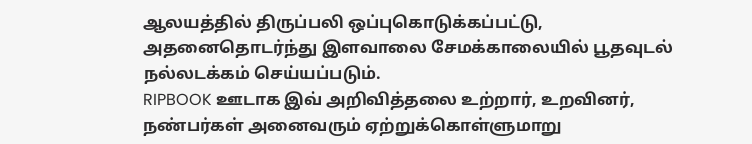ஆலயத்தில் திருப்பலி ஒப்புகொடுக்கப்பட்டு, அதனைதொடர்ந்து இளவாலை சேமக்காலையில் பூதவுடல் நல்லடக்கம் செய்யப்படும்.
RIPBOOK ஊடாக இவ் அறிவித்தலை உற்றார், உறவினர், நண்பர்கள் அனைவரும் ஏற்றுக்கொள்ளுமாறு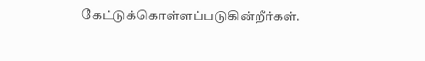கேட்டுக்கொள்ளப்படுகின்றீர்கள்.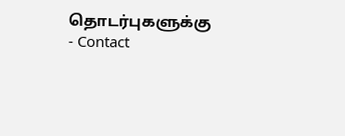தொடர்புகளுக்கு
- Contact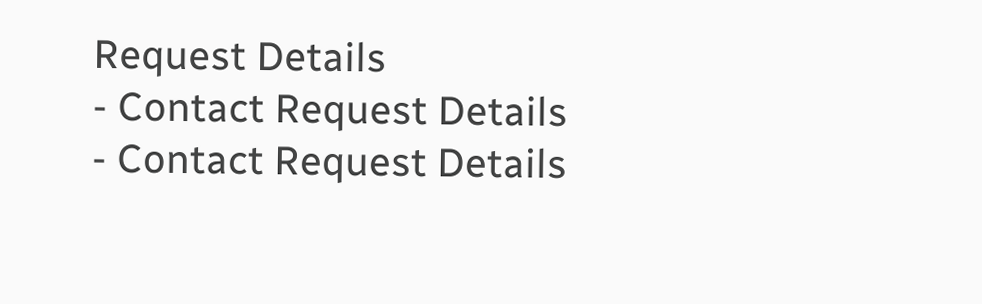Request Details
- Contact Request Details
- Contact Request Details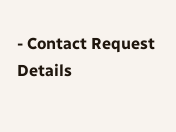- Contact Request Details